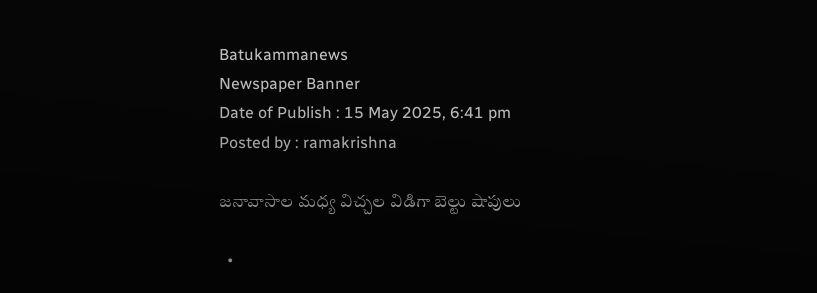Batukammanews
Newspaper Banner
Date of Publish : 15 May 2025, 6:41 pm Posted by : ramakrishna

జనావాసాల మధ్య విచ్చల విడిగా బెల్టు షాపులు

  •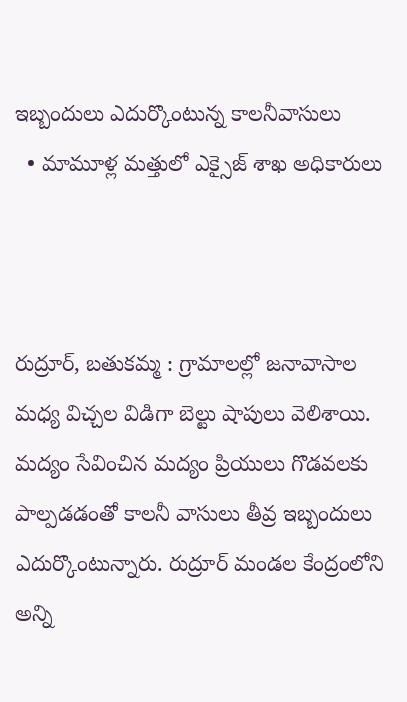ఇబ్బందులు ఎదుర్కొంటున్న కాలనీవాసులు
  • మామూళ్ల మత్తులో ఎక్సైజ్ శాఖ అధికారులు



రుద్రూర్, బతుకమ్మ : గ్రామాలల్లో జనావాసాల మధ్య విచ్చల విడిగా బెల్టు షాపులు వెలిశాయి. మద్యం సేవించిన మద్యం ప్రియులు గొడవలకు పాల్పడడంతో కాలనీ వాసులు తీవ్ర ఇబ్బందులు ఎదుర్కొంటున్నారు. రుద్రూర్ మండల కేంద్రంలోని అన్ని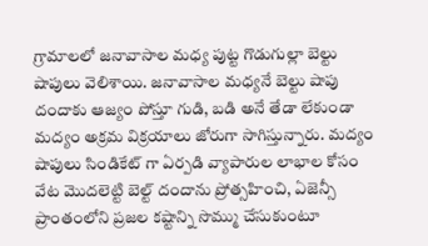గ్రామాలలో జనావాసాల మధ్య పుట్ట గొడుగుల్లా బెల్టు షాపులు వెలిశాయి. జనావాసాల మధ్యనే బెల్టు షాపు దందాకు ఆజ్యం పోస్తూ గుడి, బడి అనే తేడా లేకుండా మద్యం అక్రమ విక్రయాలు జోరుగా సాగిస్తున్నారు. మద్యం షాపులు సిండికేట్ గా ఏర్పడి వ్యాపారుల లాభాల కోసం వేట మొదలెట్టి బెల్ట్ దందాను ప్రోత్సహించి, ఏజెన్సీ ప్రాంతంలోని ప్రజల కష్టాన్ని సొమ్ము చేసుకుంటూ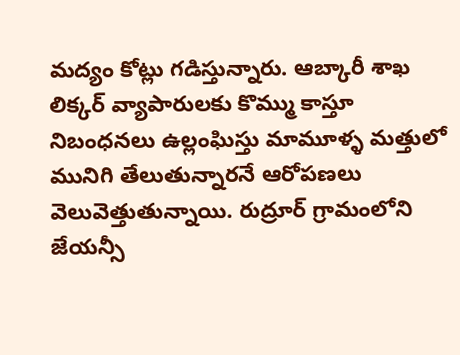మద్యం కోట్లు గడిస్తున్నారు. ఆబ్కారీ శాఖ లిక్కర్ వ్యాపారులకు కొమ్ము కాస్తూ నిబంధనలు ఉల్లంఘిస్తు మామూళ్ళ మత్తులో మునిగి తేలుతున్నారనే ఆరోపణలు   వెలువెత్తుతున్నాయి. రుద్రూర్ గ్రామంలోని జేయన్సీ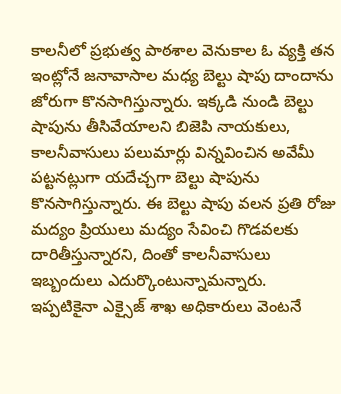కాలనీలో ప్రభుత్వ పాఠశాల వెనుకాల ఓ వ్యక్తి తన ఇంట్లోనే జనావాసాల మధ్య బెల్టు షాపు దాందాను జోరుగా కొనసాగిస్తున్నారు. ఇక్కడి నుండి బెల్టు షాపును తీసివేయాలని బిజెపి నాయకులు, కాలనీవాసులు పలుమార్లు విన్నవించిన అవేమీ పట్టనట్లుగా యదేచ్చగా బెల్టు షాపును కొనసాగిస్తున్నారు. ఈ బెల్టు షాపు వలన ప్రతి రోజు మద్యం ప్రియులు మద్యం సేవించి గొడవలకు దారితీస్తున్నారని, దింతో కాలనీవాసులు ఇబ్బందులు ఎదుర్కొంటున్నామన్నారు. ఇప్పటికైనా ఎక్సైజ్ శాఖ అధికారులు వెంటనే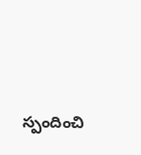స్పందించి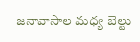జనావాసాల మధ్య బెల్టు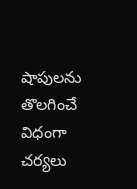షాపులను తొలగించే విధంగా చర్యలు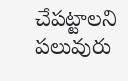చేపట్టాలని పలువురు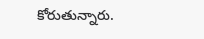కోరుతున్నారు.